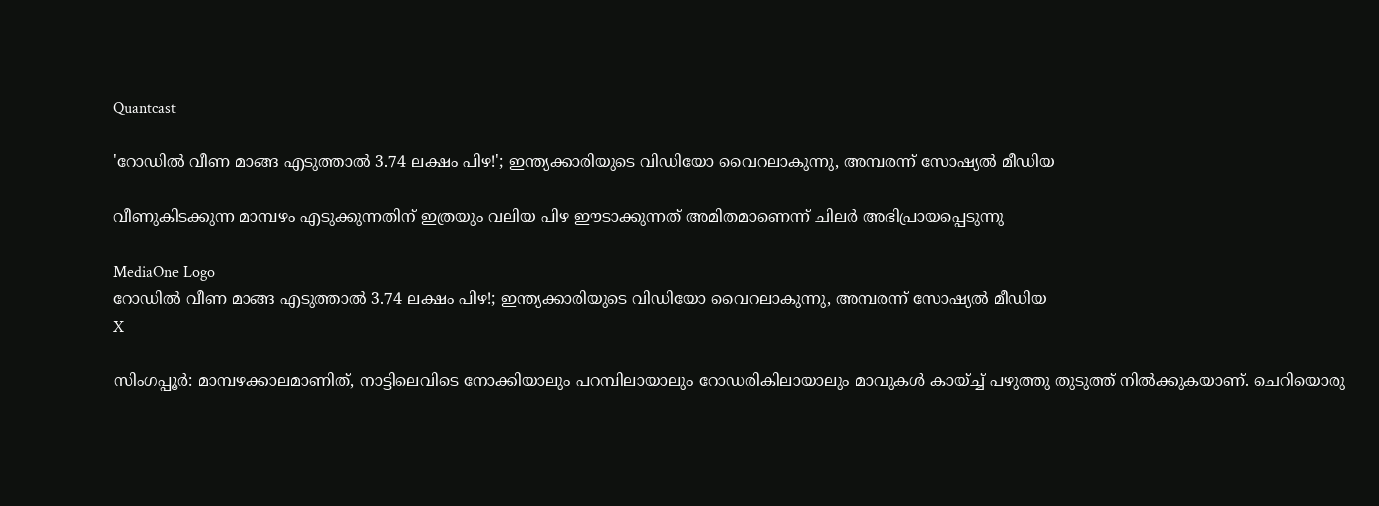Quantcast

'റോഡിൽ വീണ മാങ്ങ എടുത്താൽ 3.74 ലക്ഷം പിഴ!'; ഇന്ത്യക്കാരിയുടെ വിഡിയോ വൈറലാകുന്നു, അമ്പരന്ന് സോഷ്യൽ മീഡിയ

വീണുകിടക്കുന്ന മാമ്പഴം എടുക്കുന്നതിന് ഇത്രയും വലിയ പിഴ ഈടാക്കുന്നത് അമിതമാണെന്ന് ചിലർ അഭിപ്രായപ്പെടുന്നു

MediaOne Logo
റോഡിൽ വീണ മാങ്ങ എടുത്താൽ 3.74 ലക്ഷം പിഴ!; ഇന്ത്യക്കാരിയുടെ വിഡിയോ വൈറലാകുന്നു, അമ്പരന്ന് സോഷ്യൽ മീഡിയ
X

സിംഗപ്പൂര്‍: മാമ്പഴക്കാലമാണിത്, നാട്ടിലെവിടെ നോക്കിയാലും പറമ്പിലായാലും റോഡരികിലായാലും മാവുകൾ കായ്ച്ച് പഴുത്തു തുടുത്ത് നിൽക്കുകയാണ്. ചെറിയൊരു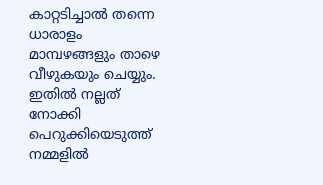കാറ്റടിച്ചാൽ തന്നെ ധാരാളം മാമ്പഴങ്ങളും താഴെ വീഴുകയും ചെയ്യും. ഇതിൽ നല്ലത് നോക്കി പെറുക്കിയെടുത്ത് നമ്മളിൽ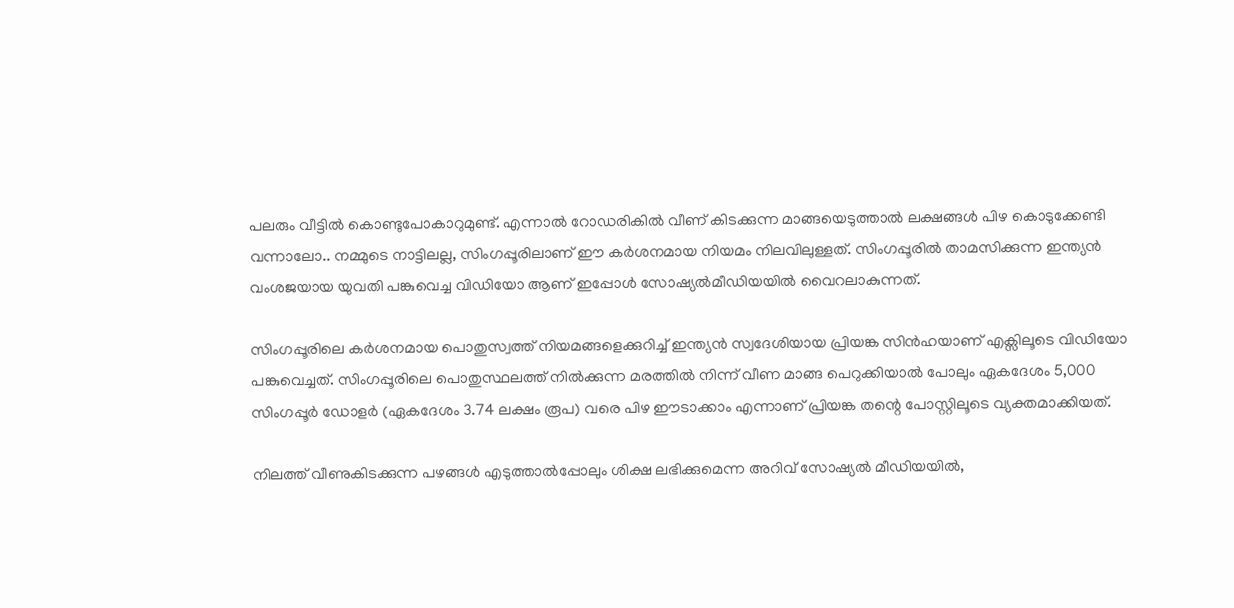പലരും വീട്ടിൽ കൊണ്ടുപോകാറുമുണ്ട്. എന്നാൽ റോഡരികിൽ വീണ് കിടക്കുന്ന മാങ്ങയെടുത്താൽ ലക്ഷങ്ങൾ പിഴ കൊടുക്കേണ്ടി വന്നാലോ.. നമ്മുടെ നാട്ടിലല്ല, സിംഗപ്പൂരിലാണ് ഈ കർശനമായ നിയമം നിലവിലുള്ളത്. സിംഗപ്പൂരിൽ താമസിക്കുന്ന ഇന്ത്യൻ വംശജയായ യുവതി പങ്കുവെച്ച വിഡിയോ ആണ് ഇപ്പോൾ സോഷ്യൽമീഡിയയിൽ വൈറലാകുന്നത്.

സിംഗപ്പൂരിലെ കർശനമായ പൊതുസ്വത്ത് നിയമങ്ങളെക്കുറിച്ച് ഇന്ത്യൻ സ്വദേശിയായ പ്രിയങ്ക സിൻഹയാണ് എക്സിലൂടെ വിഡിയോ പങ്കുവെച്ചത്. സിംഗപ്പൂരിലെ പൊതുസ്ഥലത്ത് നിൽക്കുന്ന മരത്തിൽ നിന്ന് വീണ മാങ്ങ പെറുക്കിയാൽ പോലും ഏകദേശം 5,000 സിംഗപ്പൂർ ഡോളർ (ഏകദേശം 3.74 ലക്ഷം രൂപ) വരെ പിഴ ഈടാക്കാം എന്നാണ് പ്രിയങ്ക തന്റെ പോസ്റ്റിലൂടെ വ്യക്തമാക്കിയത്.

നിലത്ത് വീണുകിടക്കുന്ന പഴങ്ങൾ എടുത്താൽപ്പോലും ശിക്ഷ ലഭിക്കുമെന്ന അറിവ് സോഷ്യൽ മീഡിയയിൽ,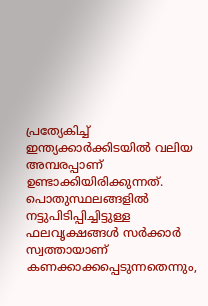പ്രത്യേകിച്ച് ഇന്ത്യക്കാർക്കിടയിൽ വലിയ അമ്പരപ്പാണ് ഉണ്ടാക്കിയിരിക്കുന്നത്. പൊതുസ്ഥലങ്ങളിൽ നട്ടുപിടിപ്പിച്ചിട്ടുള്ള ഫലവൃക്ഷങ്ങൾ സർക്കാർ സ്വത്തായാണ് കണക്കാക്കപ്പെടുന്നതെന്നും,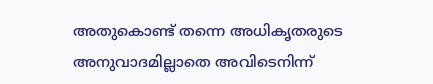അതുകൊണ്ട് തന്നെ അധികൃതരുടെ അനുവാദമില്ലാതെ അവിടെനിന്ന്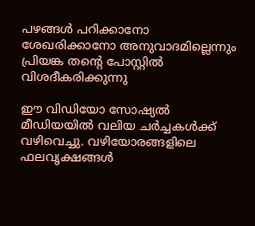പഴങ്ങൾ പറിക്കാനോ ശേഖരിക്കാനോ അനുവാദമില്ലെന്നും പ്രിയങ്ക തന്റെ പോസ്റ്റിൽ വിശദീകരിക്കുന്നു

ഈ വിഡിയോ സോഷ്യൽ മീഡിയയിൽ വലിയ ചർച്ചകൾക്ക് വഴിവെച്ചു. വഴിയോരങ്ങളിലെ ഫലവൃക്ഷങ്ങൾ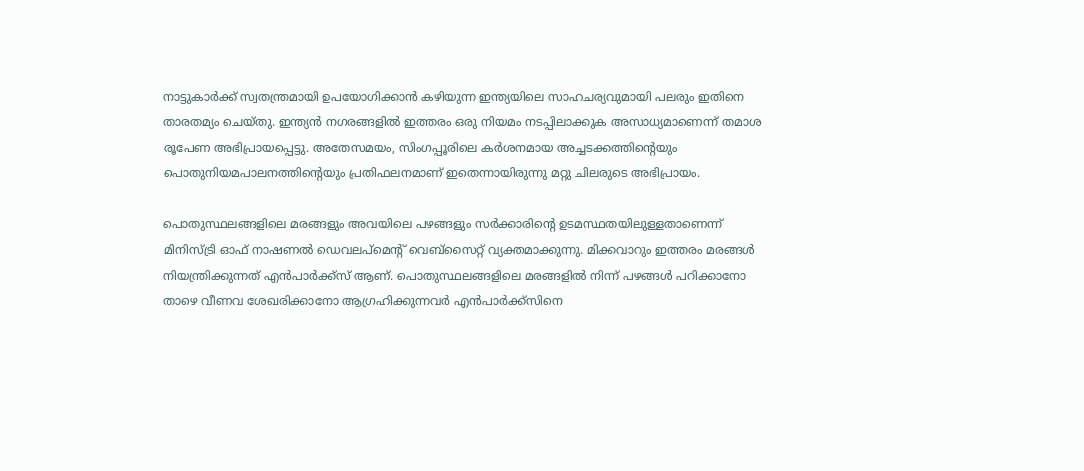നാട്ടുകാർക്ക് സ്വതന്ത്രമായി ഉപയോഗിക്കാൻ കഴിയുന്ന ഇന്ത്യയിലെ സാഹചര്യവുമായി പലരും ഇതിനെ താരതമ്യം ചെയ്തു. ഇന്ത്യൻ നഗരങ്ങളിൽ ഇത്തരം ഒരു നിയമം നടപ്പിലാക്കുക അസാധ്യമാണെന്ന് തമാശ രൂപേണ അഭിപ്രായപ്പെട്ടു. അതേസമയം, സിംഗപ്പൂരിലെ കർശനമായ അച്ചടക്കത്തിന്റെയും പൊതുനിയമപാലനത്തിന്റെയും പ്രതിഫലനമാണ് ഇതെന്നായിരുന്നു മറ്റു ചിലരുടെ അഭിപ്രായം.

പൊതുസ്ഥലങ്ങളിലെ മരങ്ങളും അവയിലെ പഴങ്ങളും സർക്കാരിന്റെ ഉടമസ്ഥതയിലുള്ളതാണെന്ന് മിനിസ്ട്രി ഓഫ് നാഷണൽ ഡെവലപ്‌മെന്റ് വെബ്‌സൈറ്റ് വ്യക്തമാക്കുന്നു. മിക്കവാറും ഇത്തരം മരങ്ങൾ നിയന്ത്രിക്കുന്നത് എൻപാർക്ക്സ് ആണ്. പൊതുസ്ഥലങ്ങളിലെ മരങ്ങളിൽ നിന്ന് പഴങ്ങൾ പറിക്കാനോ താഴെ വീണവ ശേഖരിക്കാനോ ആഗ്രഹിക്കുന്നവർ എൻപാർക്ക്സിനെ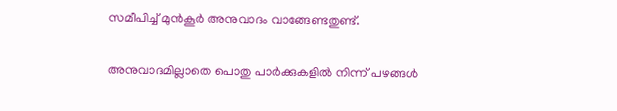സമീപിച്ച് മുൻകൂർ അനുവാദം വാങ്ങേണ്ടതുണ്ട്.

അനുവാദമില്ലാതെ പൊതു പാർക്കുകളിൽ നിന്ന് പഴങ്ങൾ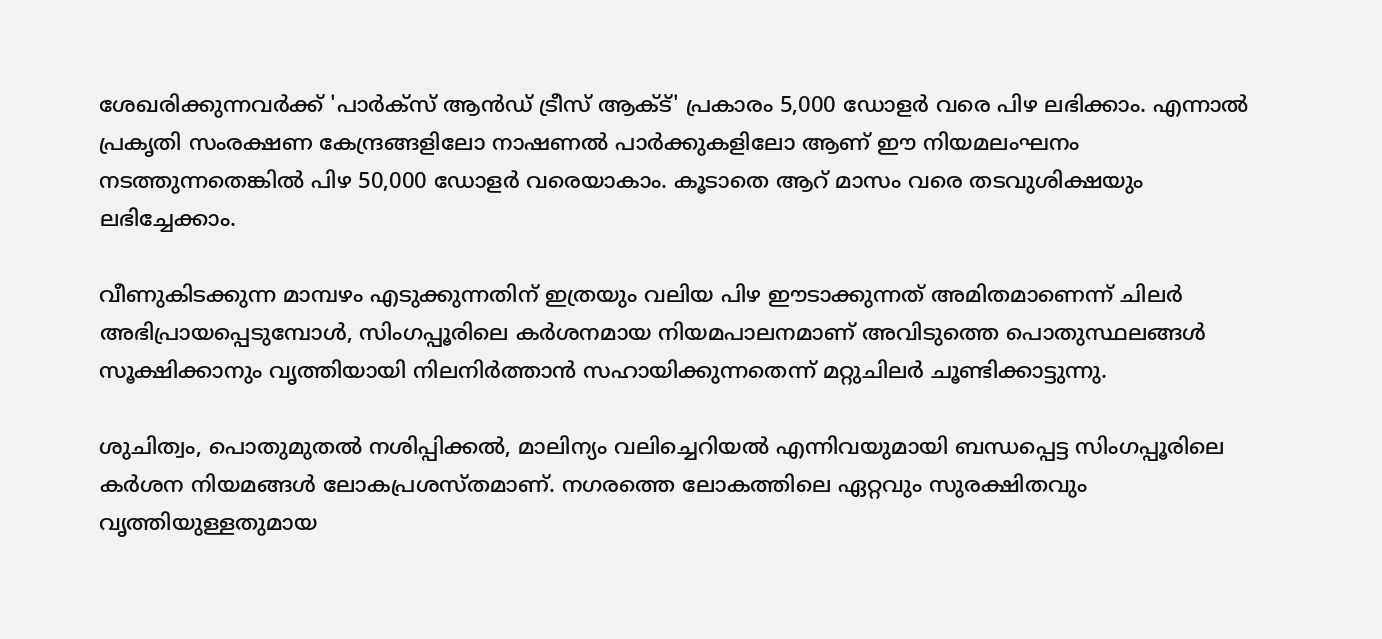ശേഖരിക്കുന്നവർക്ക് 'പാർക്സ് ആൻഡ് ട്രീസ് ആക്ട്' പ്രകാരം 5,000 ഡോളർ വരെ പിഴ ലഭിക്കാം. എന്നാൽ പ്രകൃതി സംരക്ഷണ കേന്ദ്രങ്ങളിലോ നാഷണൽ പാർക്കുകളിലോ ആണ് ഈ നിയമലംഘനം നടത്തുന്നതെങ്കിൽ പിഴ 50,000 ഡോളർ വരെയാകാം. കൂടാതെ ആറ് മാസം വരെ തടവുശിക്ഷയും ലഭിച്ചേക്കാം.

വീണുകിടക്കുന്ന മാമ്പഴം എടുക്കുന്നതിന് ഇത്രയും വലിയ പിഴ ഈടാക്കുന്നത് അമിതമാണെന്ന് ചിലർ അഭിപ്രായപ്പെടുമ്പോൾ, സിംഗപ്പൂരിലെ കർശനമായ നിയമപാലനമാണ് അവിടുത്തെ പൊതുസ്ഥലങ്ങൾ സൂക്ഷിക്കാനും വൃത്തിയായി നിലനിർത്താൻ സഹായിക്കുന്നതെന്ന് മറ്റുചിലർ ചൂണ്ടിക്കാട്ടുന്നു.

ശുചിത്വം, പൊതുമുതൽ നശിപ്പിക്കൽ, മാലിന്യം വലിച്ചെറിയൽ എന്നിവയുമായി ബന്ധപ്പെട്ട സിംഗപ്പൂരിലെ കർശന നിയമങ്ങൾ ലോകപ്രശസ്തമാണ്. നഗരത്തെ ലോകത്തിലെ ഏറ്റവും സുരക്ഷിതവും വൃത്തിയുള്ളതുമായ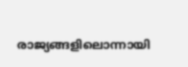രാജ്യങ്ങളിലൊന്നായി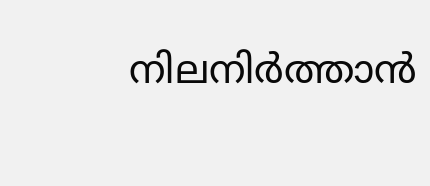നിലനിർത്താൻ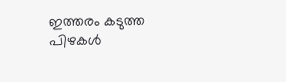ഇത്തരം കടുത്ത പിഴകൾ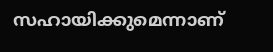സഹായിക്കുമെന്നാണ്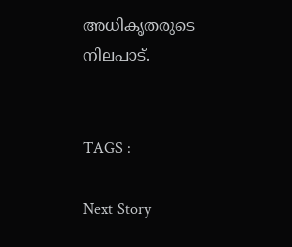അധികൃതരുടെ നിലപാട്.


TAGS :

Next Story